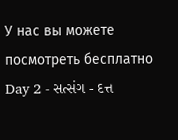У нас вы можете посмотреть бесплатно Day 2 - સત્સંગ - દત્ત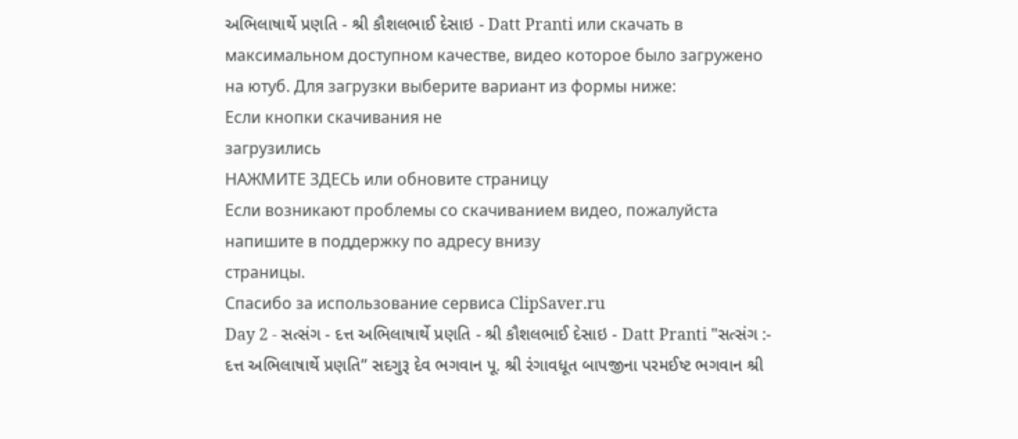અભિલાષાર્થે પ્રણતિ - શ્રી કૌશલભાઈ દેસાઇ - Datt Pranti или скачать в максимальном доступном качестве, видео которое было загружено на ютуб. Для загрузки выберите вариант из формы ниже:
Если кнопки скачивания не
загрузились
НАЖМИТЕ ЗДЕСЬ или обновите страницу
Если возникают проблемы со скачиванием видео, пожалуйста напишите в поддержку по адресу внизу
страницы.
Спасибо за использование сервиса ClipSaver.ru
Day 2 - સત્સંગ - દત્ત અભિલાષાર્થે પ્રણતિ - શ્રી કૌશલભાઈ દેસાઇ - Datt Pranti "સત્સંગ :- દત્ત અભિલાષાર્થે પ્રણતિ” સદગુરૂ દેવ ભગવાન પૂ. શ્રી રંગાવધૂત બાપજીના પરમઈષ્ટ ભગવાન શ્રી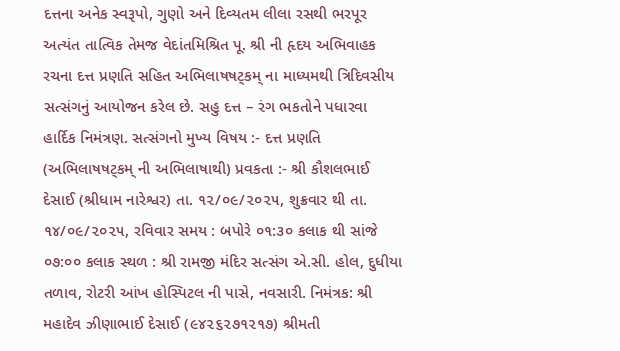દત્તના અનેક સ્વરૂપો, ગુણો અને દિવ્યતમ લીલા રસથી ભરપૂર અત્યંત તાત્વિક તેમજ વેદાંતમિશ્રિત પૂ. શ્રી ની હૃદય અભિવાહક રચના દત્ત પ્રણતિ સહિત અભિલાષષટ્કમ્ ના માધ્યમથી ત્રિદિવસીય સત્સંગનું આયોજન કરેલ છે. સહુ દત્ત – રંગ ભકતોને પધારવા હાર્દિક નિમંત્રણ. સત્સંગનો મુખ્ય વિષય :- દત્ત પ્રણતિ (અભિલાષષટ્કમ્ ની અભિલાષાથી) પ્રવકતા :- શ્રી કૌશલભાઈ દેસાઈ (શ્રીધામ નારેશ્વર) તા. ૧૨/૦૯/૨૦૨૫, શુક્રવાર થી તા. ૧૪/૦૯/૨૦૨૫, રવિવાર સમય : બપોરે ૦૧:૩૦ કલાક થી સાંજે ૦૭:૦૦ કલાક સ્થળ : શ્રી રામજી મંદિર સત્સંગ એ.સી. હોલ, દુધીયા તળાવ, રોટરી આંખ હોસ્પિટલ ની પાસે, નવસારી. નિમંત્રક: શ્રી મહાદેવ ઝીણાભાઈ દેસાઈ (૯૪૨૬૨૭૧૨૧૭) શ્રીમતી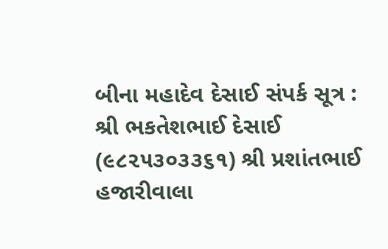બીના મહાદેવ દેસાઈ સંપર્ક સૂત્ર : શ્રી ભકતેશભાઈ દેસાઈ (૯૮૨૫૩૦૩૩૬૧) શ્રી પ્રશાંતભાઈ હજારીવાલા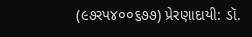(૯૭રપ૪૦૦૬૭૭) પ્રેરણાદાયી: ડૉ.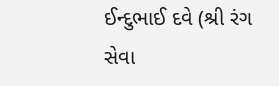ઈન્દુભાઈ દવે (શ્રી રંગ સેવા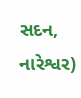સદન, નારેશ્વર)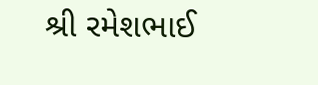શ્રી રમેશભાઈ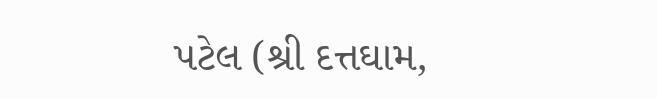પટેલ (શ્રી દત્તઘામ,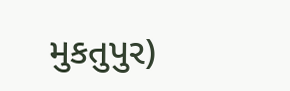મુકતુપુર)